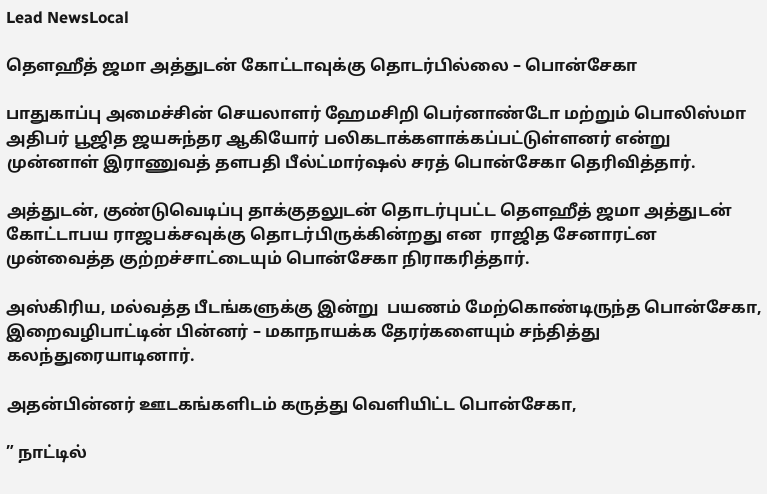Lead NewsLocal

தௌஹீத் ஜமா அத்துடன் கோட்டாவுக்கு தொடர்பில்லை – பொன்சேகா

பாதுகாப்பு அமைச்சின் செயலாளர் ஹேமசிறி பெர்னாண்டோ மற்றும் பொலிஸ்மா அதிபர் பூஜித ஜயசுந்தர ஆகியோர் பலிகடாக்களாக்கப்பட்டுள்ளனர் என்று முன்னாள் இராணுவத் தளபதி பீல்ட்மார்ஷல் சரத் பொன்சேகா தெரிவித்தார்.

அத்துடன், குண்டுவெடிப்பு தாக்குதலுடன் தொடர்புபட்ட தௌஹீத் ஜமா அத்துடன் கோட்டாபய ராஜபக்சவுக்கு தொடர்பிருக்கின்றது என  ராஜித சேனாரட்ன முன்வைத்த குற்றச்சாட்டையும் பொன்சேகா நிராகரித்தார்.

அஸ்கிரிய, மல்வத்த பீடங்களுக்கு இன்று  பயணம் மேற்கொண்டிருந்த பொன்சேகா, இறைவழிபாட்டின் பின்னர் – மகாநாயக்க தேரர்களையும் சந்தித்து கலந்துரையாடினார்.

அதன்பின்னர் ஊடகங்களிடம் கருத்து வெளியிட்ட பொன்சேகா,

” நாட்டில்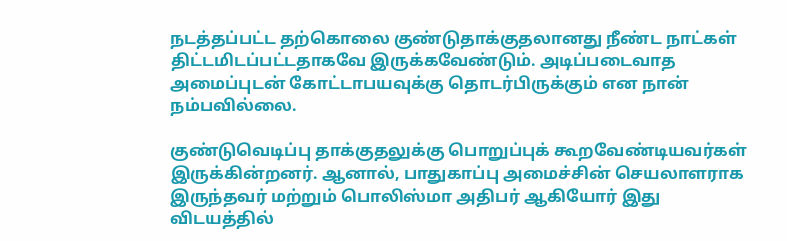நடத்தப்பட்ட தற்கொலை குண்டுதாக்குதலானது நீண்ட நாட்கள் திட்டமிடப்பட்டதாகவே இருக்கவேண்டும். அடிப்படைவாத அமைப்புடன் கோட்டாபயவுக்கு தொடர்பிருக்கும் என நான் நம்பவில்லை.

குண்டுவெடிப்பு தாக்குதலுக்கு பொறுப்புக் கூறவேண்டியவர்கள் இருக்கின்றனர். ஆனால், பாதுகாப்பு அமைச்சின் செயலாளராக இருந்தவர் மற்றும் பொலிஸ்மா அதிபர் ஆகியோர் இது விடயத்தில்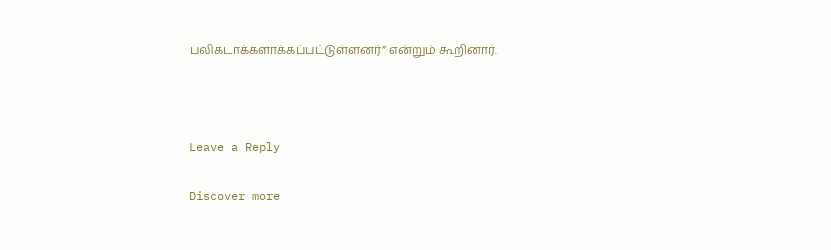பலிகடாக்களாக்கப்பட்டுள்ளனர்” என்றும் கூறினார்.



Leave a Reply

Discover more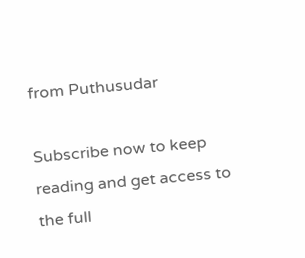from Puthusudar

Subscribe now to keep reading and get access to the full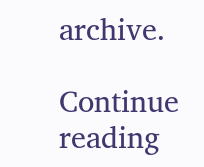archive.

Continue reading